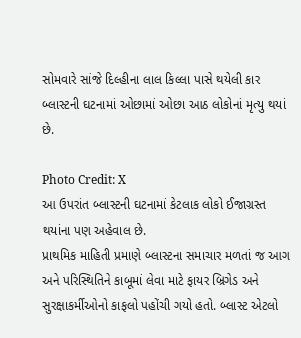સોમવારે સાંજે દિલ્હીના લાલ કિલ્લા પાસે થયેલી કાર બ્લાસ્ટની ઘટનામાં ઓછામાં ઓછા આઠ લોકોનાં મૃત્યુ થયાં છે.

Photo Credit: X
આ ઉપરાંત બ્લાસ્ટની ઘટનામાં કેટલાક લોકો ઈજાગ્રસ્ત થયાંના પણ અહેવાલ છે.
પ્રાથમિક માહિતી પ્રમાણે બ્લાસ્ટના સમાચાર મળતાં જ આગ અને પરિસ્થિતિને કાબૂમાં લેવા માટે ફાયર બ્રિગેડ અને સુરક્ષાકર્મીઓનો કાફલો પહોંચી ગયો હતો. બ્લાસ્ટ એટલો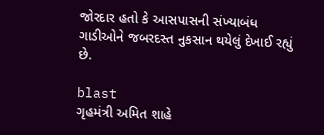જોરદાર હતો કે આસપાસની સંખ્યાબંધ ગાડીઓને જબરદસ્ત નુકસાન થયેલું દેખાઈ રહ્યું છે.

blast
ગૃહમંત્રી અમિત શાહે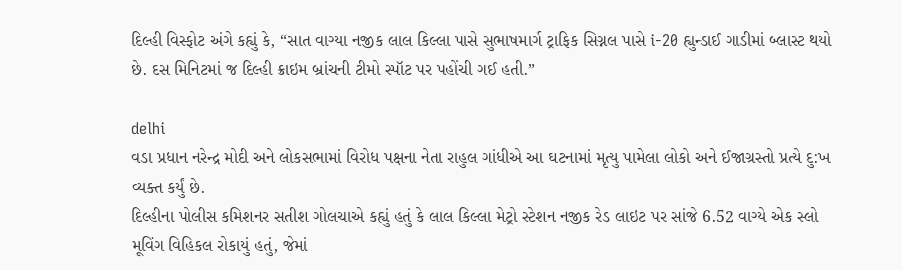દિલ્હી વિસ્ફોટ અંગે કહ્યું કે, “સાત વાગ્યા નજીક લાલ કિલ્લા પાસે સુભાષમાર્ગ ટ્રાફિક સિગ્નલ પાસે i-20 હ્યુન્ડાઈ ગાડીમાં બ્લાસ્ટ થયો છે. દસ મિનિટમાં જ દિલ્હી ક્રાઇમ બ્રાંચની ટીમો સ્પૉટ પર પહોંચી ગઈ હતી.”

delhi
વડા પ્રધાન નરેન્દ્ર મોદી અને લોકસભામાં વિરોધ પક્ષના નેતા રાહુલ ગાંધીએ આ ઘટનામાં મૃત્યુ પામેલા લોકો અને ઈજાગ્રસ્તો પ્રત્યે દુ:ખ વ્યક્ત કર્યું છે.
દિલ્હીના પોલીસ કમિશનર સતીશ ગોલચાએ કહ્યું હતું કે લાલ કિલ્લા મેટ્રો સ્ટેશન નજીક રેડ લાઇટ પર સાંજે 6.52 વાગ્યે એક સ્લો મૂવિંગ વિહિકલ રોકાયું હતું, જેમાં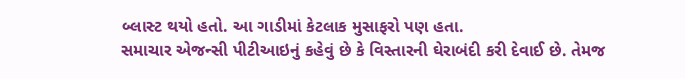બ્લાસ્ટ થયો હતો. આ ગાડીમાં કેટલાક મુસાફરો પણ હતા.
સમાચાર એજન્સી પીટીઆઇનું કહેવું છે કે વિસ્તારની ઘેરાબંદી કરી દેવાઈ છે. તેમજ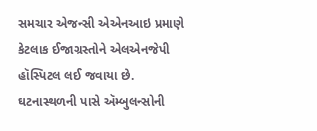સમચાર એજન્સી એએનઆઇ પ્રમાણે કેટલાક ઈજાગ્રસ્તોને એલએનજેપી હૉસ્પિટલ લઈ જવાયા છે. ઘટનાસ્થળની પાસે ઍમ્બુલન્સોની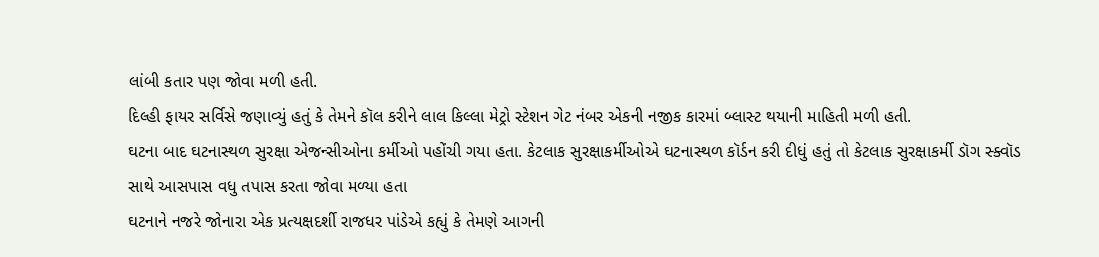લાંબી કતાર પણ જોવા મળી હતી.
દિલ્હી ફાયર સર્વિસે જણાવ્યું હતું કે તેમને કૉલ કરીને લાલ કિલ્લા મેટ્રો સ્ટેશન ગેટ નંબર એકની નજીક કારમાં બ્લાસ્ટ થયાની માહિતી મળી હતી.
ઘટના બાદ ઘટનાસ્થળ સુરક્ષા એજન્સીઓના કર્મીઓ પહોંચી ગયા હતા. કેટલાક સુરક્ષાકર્મીઓએ ઘટનાસ્થળ કૉર્ડન કરી દીધું હતું તો કેટલાક સુરક્ષાકર્મી ડૉગ સ્ક્વૉડ સાથે આસપાસ વધુ તપાસ કરતા જોવા મળ્યા હતા
ઘટનાને નજરે જોનારા એક પ્રત્યક્ષદર્શી રાજધર પાંડેએ કહ્યું કે તેમણે આગની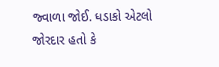જ્વાળા જોઈ. ધડાકો એટલો જોરદાર હતો કે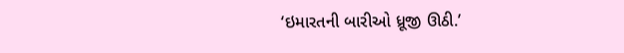‘ઇમારતની બારીઓ ધ્રૂજી ઊઠી.’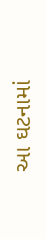આ ઘટનામાં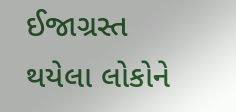ઈજાગ્રસ્ત થયેલા લોકોને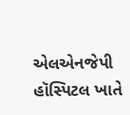એલએનજેપી હૉસ્પિટલ ખાતે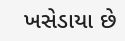ખસેડાયા છે